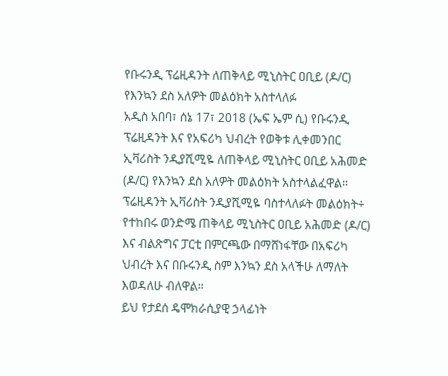የቡሩንዲ ፕሬዚዳንት ለጠቅላይ ሚኒስትር ዐቢይ (ዶ/ር) የእንኳን ደስ አለዎት መልዕክት አስተላለፉ
አዲስ አበባ፣ ሰኔ 17፣ 2018 (ኤፍ ኤም ሲ) የቡሩንዲ ፕሬዚዳንት እና የአፍሪካ ህብረት የወቅቱ ሊቀመንበር ኢቫሪስት ንዲያሺሚዬ ለጠቅላይ ሚኒስትር ዐቢይ አሕመድ (ዶ/ር) የእንኳን ደስ አለዎት መልዕክት አስተላልፈዋል።
ፕሬዚዳንት ኢቫሪስት ንዲያሺሚዬ ባስተላለፉት መልዕክት÷ የተከበሩ ወንድሜ ጠቅላይ ሚኒስትር ዐቢይ አሕመድ (ዶ/ር) እና ብልጽግና ፓርቲ በምርጫው በማሸነፋቸው በአፍሪካ ህብረት እና በቡሩንዲ ስም እንኳን ደስ አላችሁ ለማለት እወዳለሁ ብለዋል።
ይህ የታደሰ ዴሞክራሲያዊ ኃላፊነት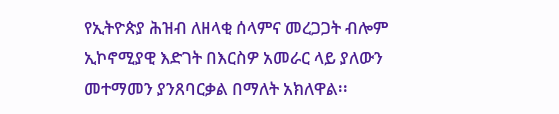የኢትዮጵያ ሕዝብ ለዘላቂ ሰላምና መረጋጋት ብሎም ኢኮኖሚያዊ እድገት በእርስዎ አመራር ላይ ያለውን መተማመን ያንጸባርቃል በማለት አክለዋል፡፡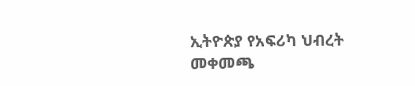ኢትዮጵያ የአፍሪካ ህብረት መቀመጫ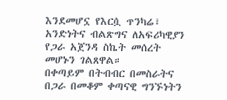እንደመሆኗ የእርሷ ጥንካሬ፣ አንድነትና ብልጽግና ለአፍሪካዊያን የጋራ አጀንዳ ስኬት መሰረት መሆኑን ገልጸዋል።
በቀጣይም በትብብር በመስራትና በጋራ በመቆም ቀጣናዊ ግንኙነትን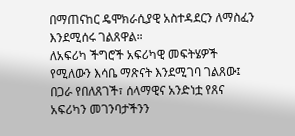በማጠናከር ዴሞክራሲያዊ አስተዳደርን ለማስፈን እንደሚሰሩ ገልጸዋል።
ለአፍሪካ ችግሮች አፍሪካዊ መፍትሄዎች የሚለውን እሳቤ ማጽናት እንደሚገባ ገልጸው፤ በጋራ የበለጸገች፣ ሰላማዊና አንድነቷ የጸና አፍሪካን መገንባታችንን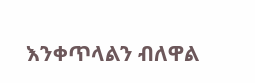እንቀጥላልን ብለዋል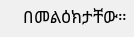በመልዕክታቸው።